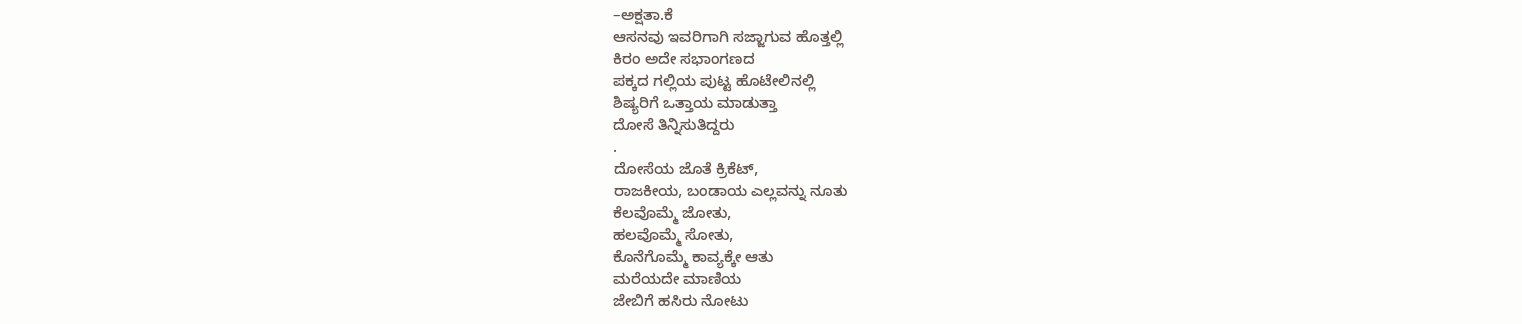–ಅಕ್ಷತಾ.ಕೆ
ಆಸನವು ಇವರಿಗಾಗಿ ಸಜ್ಜಾಗುವ ಹೊತ್ತಲ್ಲಿ
ಕಿರಂ ಅದೇ ಸಭಾಂಗಣದ
ಪಕ್ಕದ ಗಲ್ಲಿಯ ಪುಟ್ಟ ಹೊಟೇಲಿನಲ್ಲಿ
ಶಿಷ್ಯರಿಗೆ ಒತ್ತಾಯ ಮಾಡುತ್ತಾ
ದೋಸೆ ತಿನ್ನಿಸುತಿದ್ದರು
.
ದೋಸೆಯ ಜೊತೆ ಕ್ರಿಕೆಟ್,
ರಾಜಕೀಯ, ಬಂಡಾಯ ಎಲ್ಲವನ್ನು ನೂತು
ಕೆಲವೊಮ್ಮೆ ಜೋತು,
ಹಲವೊಮ್ಮೆ ಸೋತು,
ಕೊನೆಗೊಮ್ಮೆ ಕಾವ್ಯಕ್ಕೇ ಆತು
ಮರೆಯದೇ ಮಾಣಿಯ
ಜೇಬಿಗೆ ಹಸಿರು ನೋಟು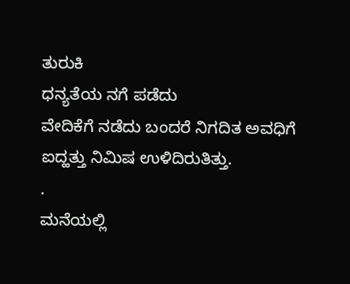ತುರುಕಿ
ಧನ್ಯತೆಯ ನಗೆ ಪಡೆದು
ವೇದಿಕೆಗೆ ನಡೆದು ಬಂದರೆ ನಿಗದಿತ ಅವಧಿಗೆ
ಐದ್ಹತ್ತು ನಿಮಿಷ ಉಳಿದಿರುತಿತ್ತು.
.
ಮನೆಯಲ್ಲಿ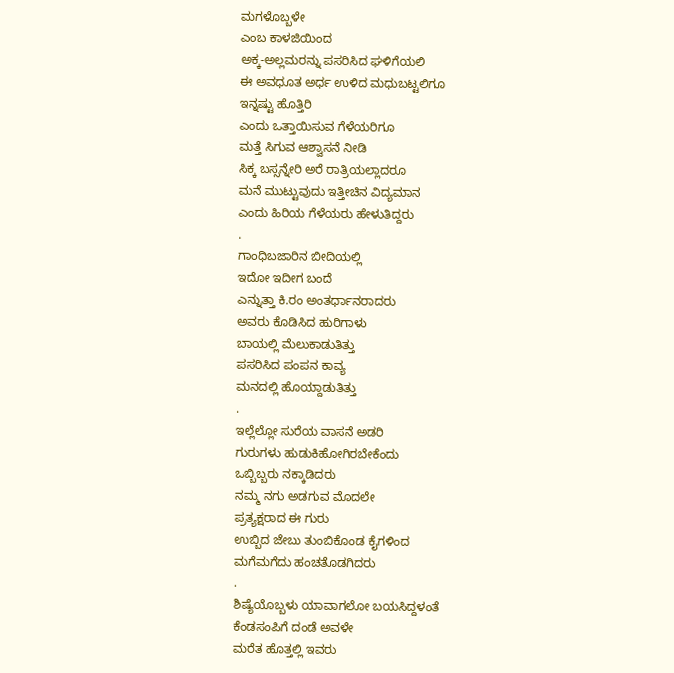ಮಗಳೊಬ್ಬಳೇ
ಎಂಬ ಕಾಳಜಿಯಿಂದ
ಅಕ್ಕ-ಅಲ್ಲಮರನ್ನು ಪಸರಿಸಿದ ಘಳಿಗೆಯಲಿ
ಈ ಅವಧೂತ ಅರ್ಧ ಉಳಿದ ಮಧುಬಟ್ಟಲಿಗೂ
ಇನ್ನಷ್ಟು ಹೊತ್ತಿರಿ
ಎಂದು ಒತ್ತಾಯಿಸುವ ಗೆಳೆಯರಿಗೂ
ಮತ್ತೆ ಸಿಗುವ ಆಶ್ವಾಸನೆ ನೀಡಿ
ಸಿಕ್ಕ ಬಸ್ಸನ್ನೇರಿ ಅರೆ ರಾತ್ರಿಯಲ್ಲಾದರೂ
ಮನೆ ಮುಟ್ಟುವುದು ಇತ್ತೀಚಿನ ವಿದ್ಯಮಾನ
ಎಂದು ಹಿರಿಯ ಗೆಳೆಯರು ಹೇಳುತಿದ್ದರು
.
ಗಾಂಧಿಬಜಾರಿನ ಬೀದಿಯಲ್ಲಿ
ಇದೋ ಇದೀಗ ಬಂದೆ
ಎನ್ನುತ್ತಾ ಕಿ.ರಂ ಅಂತರ್ಧಾನರಾದರು
ಅವರು ಕೊಡಿಸಿದ ಹುರಿಗಾಳು
ಬಾಯಲ್ಲಿ ಮೆಲುಕಾಡುತಿತ್ತು
ಪಸರಿಸಿದ ಪಂಪನ ಕಾವ್ಯ
ಮನದಲ್ಲಿ ಹೊಯ್ದಾಡುತಿತ್ತು
.
ಇಲ್ಲೆಲ್ಲೋ ಸುರೆಯ ವಾಸನೆ ಅಡರಿ
ಗುರುಗಳು ಹುಡುಕಿಹೋಗಿರಬೇಕೆಂದು
ಒಬ್ಬಿಬ್ಬರು ನಕ್ಕಾಡಿದರು
ನಮ್ಮ ನಗು ಅಡಗುವ ಮೊದಲೇ
ಪ್ರತ್ಯಕ್ಷರಾದ ಈ ಗುರು
ಉಬ್ಬಿದ ಜೇಬು ತುಂಬಿಕೊಂಡ ಕೈಗಳಿಂದ
ಮಗೆಮಗೆದು ಹಂಚತೊಡಗಿದರು
.
ಶಿಷ್ಯೆಯೊಬ್ಬಳು ಯಾವಾಗಲೋ ಬಯಸಿದ್ದಳಂತೆ
ಕೆಂಡಸಂಪಿಗೆ ದಂಡೆ ಅವಳೇ
ಮರೆತ ಹೊತ್ತಲ್ಲಿ ಇವರು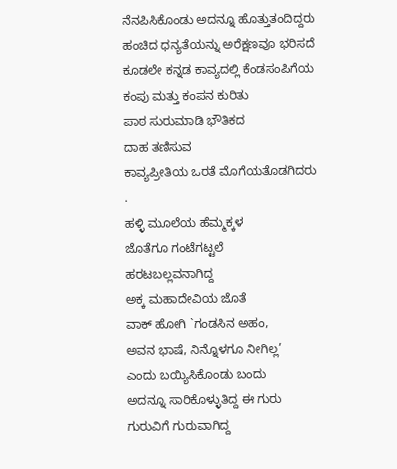ನೆನಪಿಸಿಕೊಂಡು ಅದನ್ನೂ ಹೊತ್ತುತಂದಿದ್ದರು
ಹಂಚಿದ ಧನ್ಯತೆಯನ್ನು ಅರೆಕ್ಷಣವೂ ಭರಿಸದೆ
ಕೂಡಲೇ ಕನ್ನಡ ಕಾವ್ಯದಲ್ಲಿ ಕೆಂಡಸಂಪಿಗೆಯ
ಕಂಪು ಮತ್ತು ಕಂಪನ ಕುರಿತು
ಪಾಠ ಸುರುಮಾಡಿ ಭೌತಿಕದ
ದಾಹ ತಣಿಸುವ
ಕಾವ್ಯಪ್ರೀತಿಯ ಒರತೆ ಮೊಗೆಯತೊಡಗಿದರು
.
ಹಳ್ಳಿ ಮೂಲೆಯ ಹೆಮ್ಮಕ್ಕಳ
ಜೊತೆಗೂ ಗಂಟೆಗಟ್ಟಲೆ
ಹರಟಬಲ್ಲವನಾಗಿದ್ದ
ಅಕ್ಕ ಮಹಾದೇವಿಯ ಜೊತೆ
ವಾಕ್ ಹೋಗಿ `ಗಂಡಸಿನ ಅಹಂ,
ಅವನ ಭಾಷೆ, ನಿನ್ನೊಳಗೂ ನೀಗಿಲ್ಲ’
ಎಂದು ಬಯ್ಯಿಸಿಕೊಂಡು ಬಂದು
ಅದನ್ನೂ ಸಾರಿಕೊಳ್ಳುತಿದ್ದ ಈ ಗುರು
ಗುರುವಿಗೆ ಗುರುವಾಗಿದ್ದ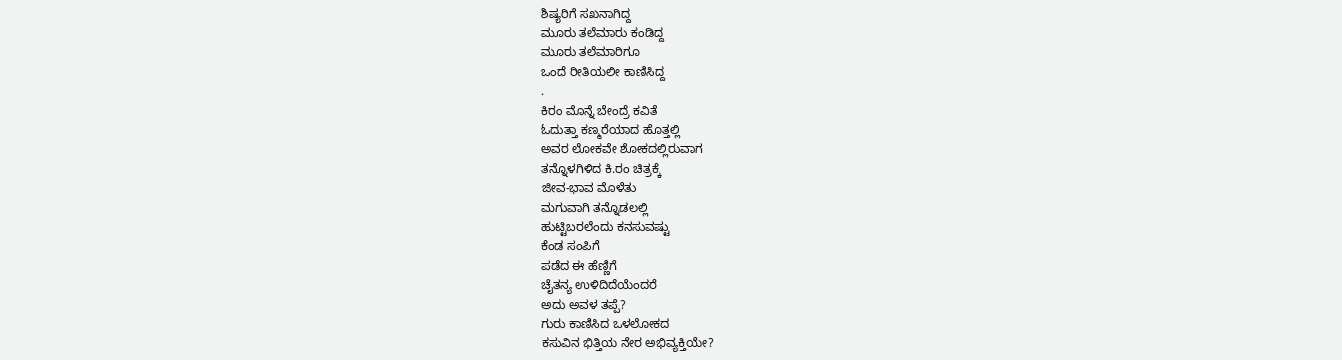ಶಿಷ್ಯರಿಗೆ ಸಖನಾಗಿದ್ದ
ಮೂರು ತಲೆಮಾರು ಕಂಡಿದ್ದ
ಮೂರು ತಲೆಮಾರಿಗೂ
ಒಂದೆ ರೀತಿಯಲೀ ಕಾಣಿಸಿದ್ದ
.
ಕಿರಂ ಮೊನ್ನೆ ಬೇಂದ್ರೆ ಕವಿತೆ
ಓದುತ್ತಾ ಕಣ್ಮರೆಯಾದ ಹೊತ್ತಲ್ಲಿ
ಅವರ ಲೋಕವೇ ಶೋಕದಲ್ಲಿರುವಾಗ
ತನ್ನೊಳಗಿಳಿದ ಕಿ.ರಂ ಚಿತ್ರಕ್ಕೆ
ಜೀವ-ಭಾವ ಮೊಳೆತು
ಮಗುವಾಗಿ ತನ್ನೊಡಲಲ್ಲಿ
ಹುಟ್ಟಿಬರಲೆಂದು ಕನಸುವಷ್ಟು
ಕೆಂಡ ಸಂಪಿಗೆ
ಪಡೆದ ಈ ಹೆಣ್ಣಿಗೆ
ಚೈತನ್ಯ ಉಳಿದಿದೆಯೆಂದರೆ
ಅದು ಅವಳ ತಪ್ಪೆ?
ಗುರು ಕಾಣಿಸಿದ ಒಳಲೋಕದ
ಕಸುವಿನ ಭಿತ್ತಿಯ ನೇರ ಅಭಿವ್ಯಕ್ತಿಯೇ?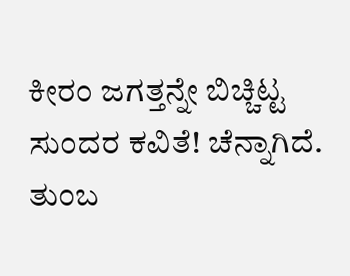ಕೀರಂ ಜಗತ್ತನ್ನೇ ಬಿಚ್ಚಿಟ್ಟ ಸುಂದರ ಕವಿತೆ! ಚೆನ್ನಾಗಿದೆ.
ತುಂಬ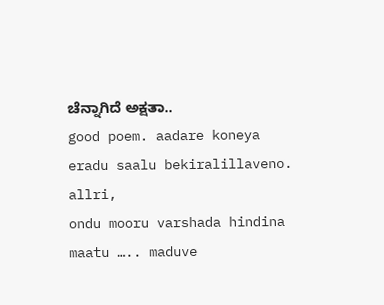ಚೆನ್ನಾಗಿದೆ ಅಕ್ಷತಾ..
good poem. aadare koneya eradu saalu bekiralillaveno.
allri,
ondu mooru varshada hindina maatu ….. maduve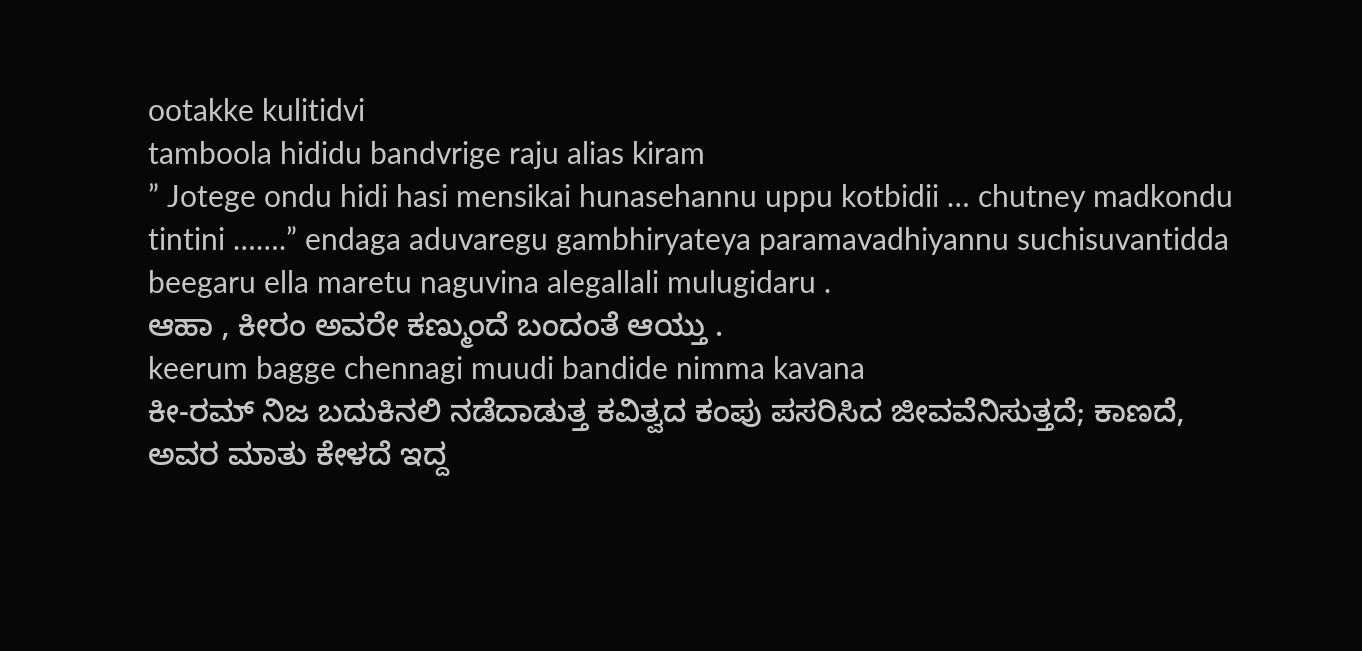ootakke kulitidvi
tamboola hididu bandvrige raju alias kiram
” Jotege ondu hidi hasi mensikai hunasehannu uppu kotbidii … chutney madkondu tintini …….” endaga aduvaregu gambhiryateya paramavadhiyannu suchisuvantidda beegaru ella maretu naguvina alegallali mulugidaru .
ಆಹಾ , ಕೀರಂ ಅವರೇ ಕಣ್ಮುಂದೆ ಬಂದಂತೆ ಆಯ್ತು .
keerum bagge chennagi muudi bandide nimma kavana
ಕೀ-ರಮ್ ನಿಜ ಬದುಕಿನಲಿ ನಡೆದಾಡುತ್ತ ಕವಿತ್ವದ ಕಂಪು ಪಸರಿಸಿದ ಜೀವವೆನಿಸುತ್ತದೆ; ಕಾಣದೆ, ಅವರ ಮಾತು ಕೇಳದೆ ಇದ್ದ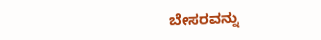ಬೇಸರವನ್ನು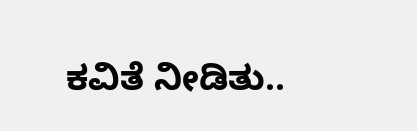ಕವಿತೆ ನೀಡಿತು..